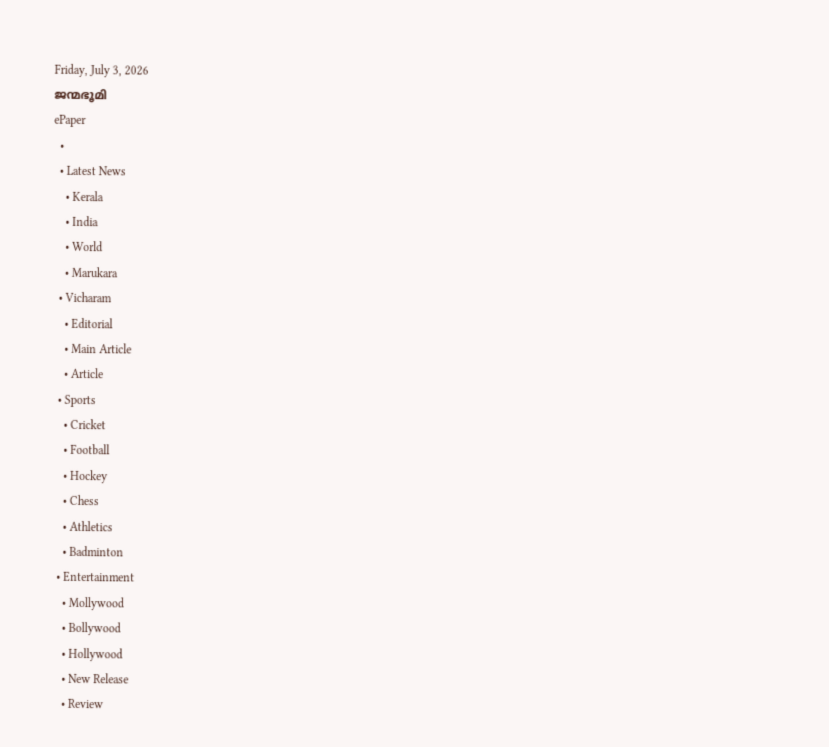Friday, July 3, 2026
ജന്മഭൂമി
ePaper
  •
  • Latest News
    • Kerala
    • India
    • World
    • Marukara
  • Vicharam
    • Editorial
    • Main Article
    • Article
  • Sports
    • Cricket
    • Football
    • Hockey
    • Chess
    • Athletics
    • Badminton
  • Entertainment
    • Mollywood
    • Bollywood
    • Hollywood
    • New Release
    • Review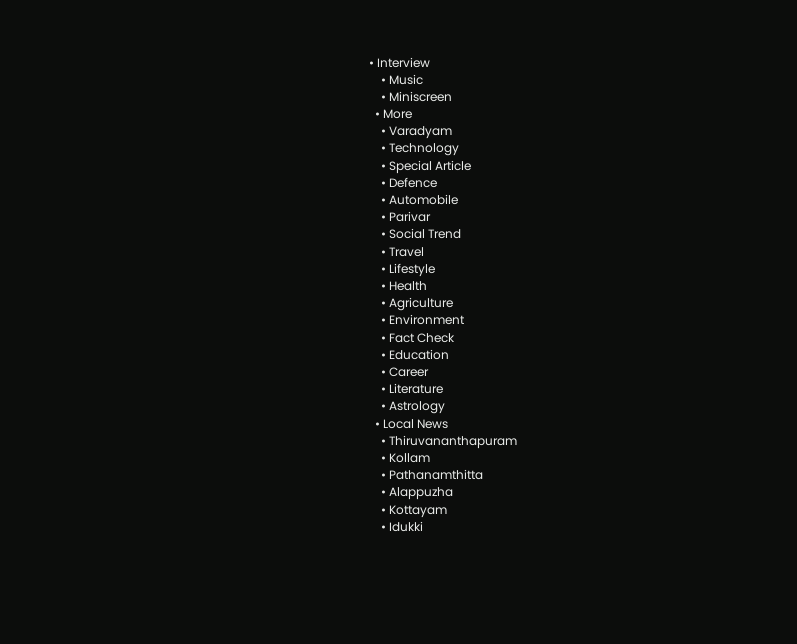• Interview
    • Music
    • Miniscreen
  • More
    • Varadyam
    • Technology
    • Special Article
    • Defence
    • Automobile
    • Parivar
    • Social Trend
    • Travel
    • Lifestyle
    • Health
    • Agriculture
    • Environment
    • Fact Check
    • Education
    • Career
    • Literature
    • Astrology
  • Local News
    • Thiruvananthapuram
    • Kollam
    • Pathanamthitta
    • Alappuzha
    • Kottayam
    • Idukki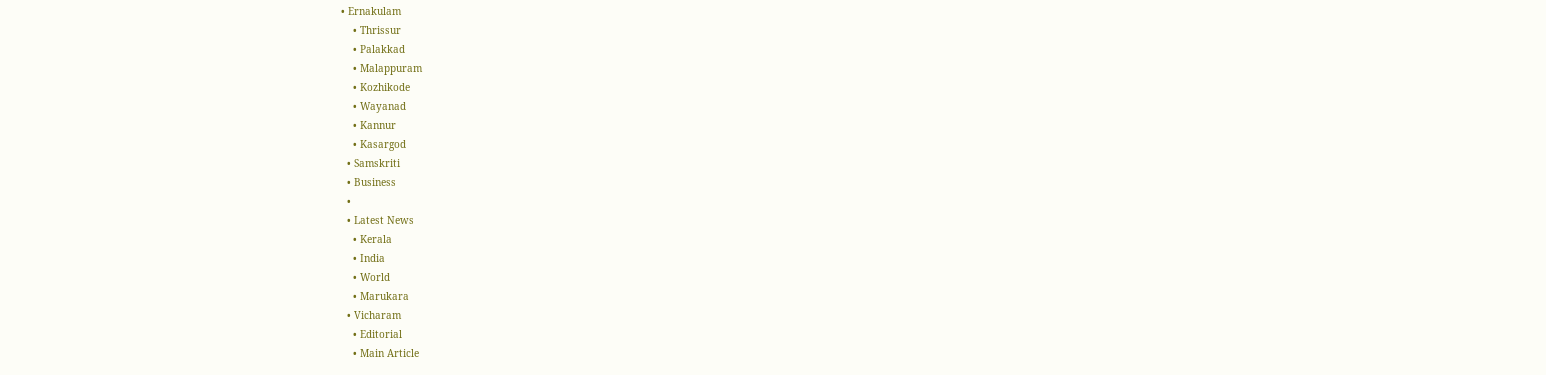• Ernakulam
    • Thrissur
    • Palakkad
    • Malappuram
    • Kozhikode
    • Wayanad
    • Kannur
    • Kasargod
  • Samskriti
  • Business
  •
  • Latest News
    • Kerala
    • India
    • World
    • Marukara
  • Vicharam
    • Editorial
    • Main Article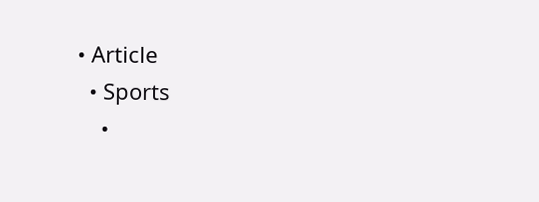• Article
  • Sports
    •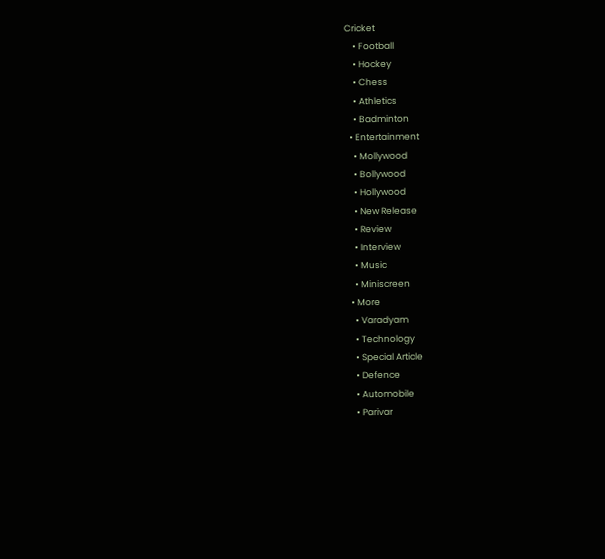Cricket
    • Football
    • Hockey
    • Chess
    • Athletics
    • Badminton
  • Entertainment
    • Mollywood
    • Bollywood
    • Hollywood
    • New Release
    • Review
    • Interview
    • Music
    • Miniscreen
  • More
    • Varadyam
    • Technology
    • Special Article
    • Defence
    • Automobile
    • Parivar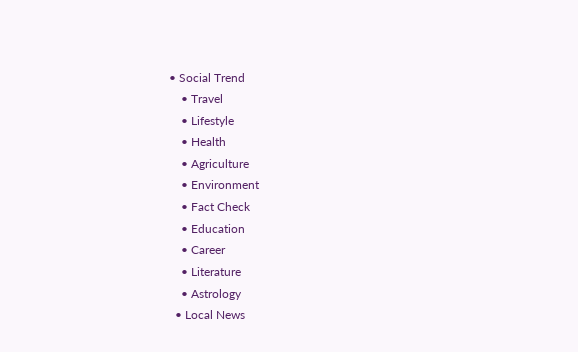• Social Trend
    • Travel
    • Lifestyle
    • Health
    • Agriculture
    • Environment
    • Fact Check
    • Education
    • Career
    • Literature
    • Astrology
  • Local News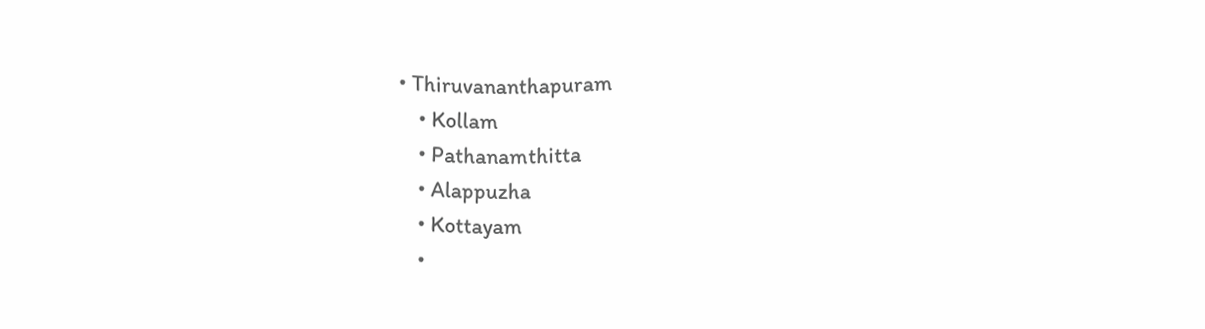• Thiruvananthapuram
    • Kollam
    • Pathanamthitta
    • Alappuzha
    • Kottayam
    •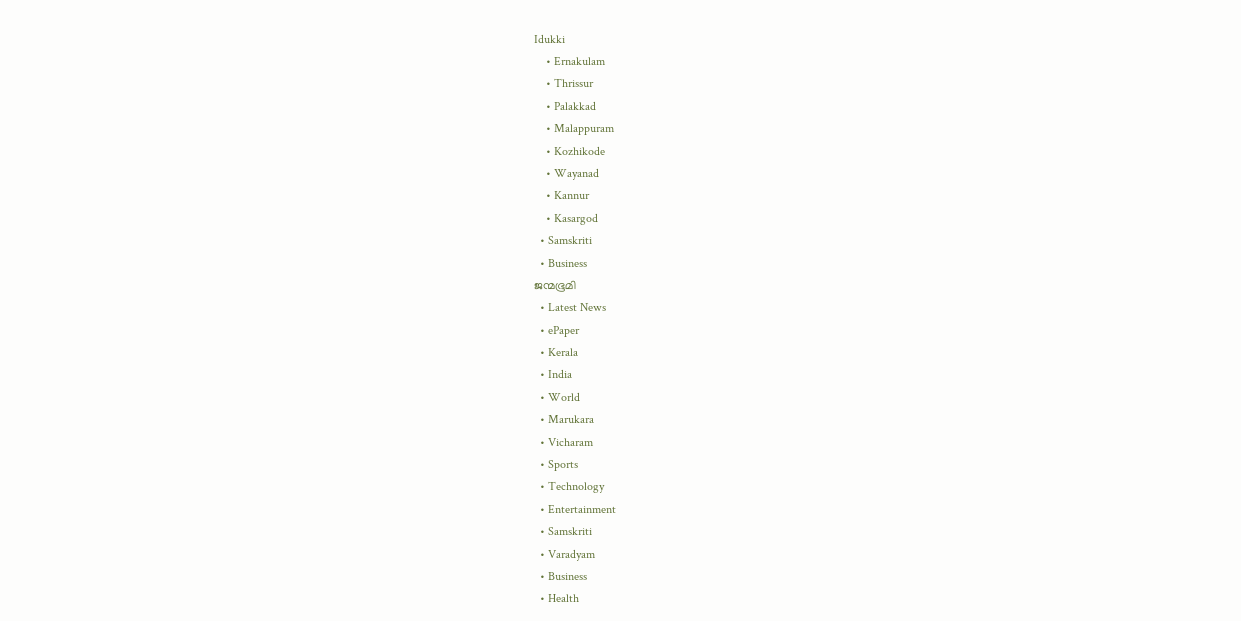Idukki
    • Ernakulam
    • Thrissur
    • Palakkad
    • Malappuram
    • Kozhikode
    • Wayanad
    • Kannur
    • Kasargod
  • Samskriti
  • Business
ജന്മഭൂമി
  • Latest News
  • ePaper
  • Kerala
  • India
  • World
  • Marukara
  • Vicharam
  • Sports
  • Technology
  • Entertainment
  • Samskriti
  • Varadyam
  • Business
  • Health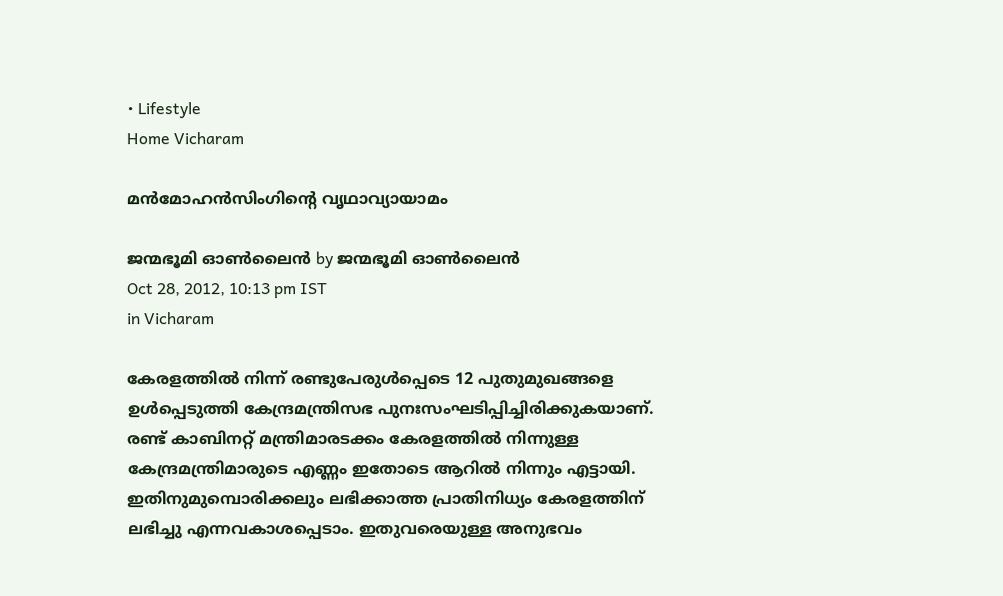• Lifestyle
Home Vicharam

മന്‍മോഹന്‍സിംഗിന്റെ വൃഥാവ്യായാമം

ജന്മഭൂമി ഓണ്‍ലൈന്‍ by ജന്മഭൂമി ഓണ്‍ലൈന്‍
Oct 28, 2012, 10:13 pm IST
in Vicharam

കേരളത്തില്‍ നിന്ന്‌ രണ്ടുപേരുള്‍പ്പെടെ 12 പുതുമുഖങ്ങളെ ഉള്‍പ്പെടുത്തി കേന്ദ്രമന്ത്രിസഭ പുനഃസംഘടിപ്പിച്ചിരിക്കുകയാണ്‌. രണ്ട്‌ കാബിനറ്റ്‌ മന്ത്രിമാരടക്കം കേരളത്തില്‍ നിന്നുള്ള കേന്ദ്രമന്ത്രിമാരുടെ എണ്ണം ഇതോടെ ആറില്‍ നിന്നും എട്ടായി. ഇതിനുമുമ്പൊരിക്കലും ലഭിക്കാത്ത പ്രാതിനിധ്യം കേരളത്തിന്‌ ലഭിച്ചു എന്നവകാശപ്പെടാം. ഇതുവരെയുള്ള അനുഭവം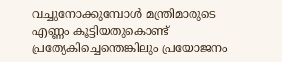വച്ചുനോക്കുമ്പോള്‍ മന്ത്രിമാരുടെ എണ്ണം കൂട്ടിയതുകൊണ്ട്‌ പ്രത്യേകിച്ചെന്തെങ്കിലും പ്രയോജനം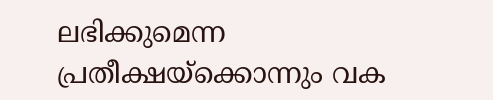ലഭിക്കുമെന്ന പ്രതീക്ഷയ്‌ക്കൊന്നും വക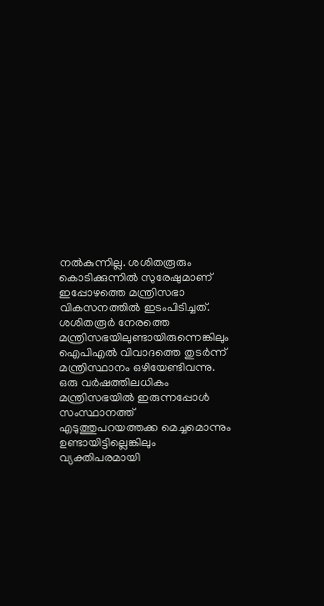നല്‍കുന്നില്ല. ശശിതരൂരും കൊടിക്കുന്നില്‍ സുരേഷുമാണ്‌ ഇപ്പോഴത്തെ മന്ത്രിസഭാ വികസനത്തില്‍ ഇടംപിടിച്ചത്‌. ശശിതരൂര്‍ നേരത്തെ മന്ത്രിസഭയിലുണ്ടായിരുന്നെങ്കിലും ഐപിഎല്‍ വിവാദത്തെ തുടര്‍ന്ന്‌ മന്ത്രിസ്ഥാനം ഒഴിയേണ്ടിവന്നു. ഒരു വര്‍ഷത്തിലധികം മന്ത്രിസഭയില്‍ ഇരുന്നപ്പോള്‍ സംസ്ഥാനത്ത്‌ എടുത്തുപറയത്തക്ക മെച്ചമൊന്നും ഉണ്ടായിട്ടില്ലെങ്കിലും വ്യക്തിപരമായി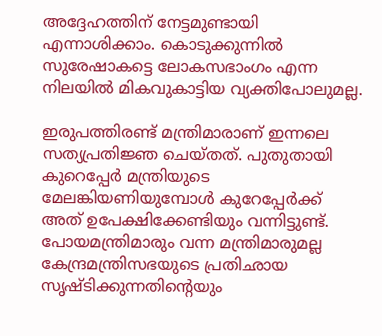അദ്ദേഹത്തിന്‌ നേട്ടമുണ്ടായി എന്നാശിക്കാം. കൊടുക്കുന്നില്‍ സുരേഷാകട്ടെ ലോകസഭാംഗം എന്ന നിലയില്‍ മികവുകാട്ടിയ വ്യക്തിപോലുമല്ല.

ഇരുപത്തിരണ്ട്‌ മന്ത്രിമാരാണ്‌ ഇന്നലെ സത്യപ്രതിജ്ഞ ചെയ്തത്‌. പുതുതായി കുറെപ്പേര്‍ മന്ത്രിയുടെ മേലങ്കിയണിയുമ്പോള്‍ കുറേപ്പേര്‍ക്ക്‌ അത്‌ ഉപേക്ഷിക്കേണ്ടിയും വന്നിട്ടുണ്ട്‌. പോയമന്ത്രിമാരും വന്ന മന്ത്രിമാരുമല്ല കേന്ദ്രമന്ത്രിസഭയുടെ പ്രതിഛായ സൃഷ്ടിക്കുന്നതിന്റെയും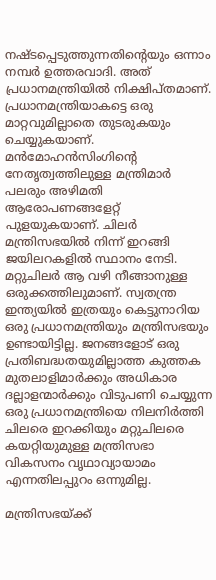നഷ്ടപ്പെടുത്തുന്നതിന്റെയും ഒന്നാം നമ്പര്‍ ഉത്തരവാദി. അത്‌ പ്രധാനമന്ത്രിയില്‍ നിക്ഷിപ്തമാണ്‌. പ്രധാനമന്ത്രിയാകട്ടെ ഒരു മാറ്റവുമില്ലാതെ തുടരുകയും ചെയ്യുകയാണ്‌. മന്‍മോഹന്‍സിംഗിന്റെ നേതൃത്വത്തിലുള്ള മന്ത്രിമാര്‍ പലരും അഴിമതി ആരോപണങ്ങളേറ്റ്‌ പുളയുകയാണ്‌. ചിലര്‍ മന്ത്രിസഭയില്‍ നിന്ന്‌ ഇറങ്ങി ജയിലറകളില്‍ സ്ഥാനം നേടി. മറ്റുചിലര്‍ ആ വഴി നീങ്ങാനുള്ള ഒരുക്കത്തിലുമാണ്‌. സ്വതന്ത്ര ഇന്ത്യയില്‍ ഇത്രയും കെട്ടുനാറിയ ഒരു പ്രധാനമന്ത്രിയും മന്ത്രിസഭയും ഉണ്ടായിട്ടില്ല. ജനങ്ങളോട്‌ ഒരു പ്രതിബദ്ധതയുമില്ലാത്ത കുത്തക മുതലാളിമാര്‍ക്കും അധികാര ദല്ലാളന്മാര്‍ക്കും വിടുപണി ചെയ്യുന്ന ഒരു പ്രധാനമന്ത്രിയെ നിലനിര്‍ത്തി ചിലരെ ഇറക്കിയും മറ്റുചിലരെ കയറ്റിയുമുള്ള മന്ത്രിസഭാ വികസനം വൃഥാവ്യായാമം എന്നതിലപ്പുറം ഒന്നുമില്ല.

മന്ത്രിസഭയ്‌ക്ക്‌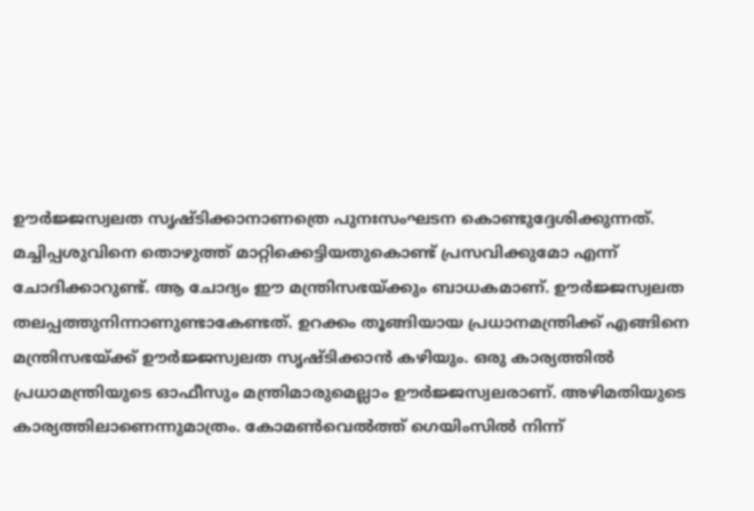ഊര്‍ജ്ജസ്വലത സൃഷ്ടിക്കാനാണത്രെ പുനഃസംഘടന കൊണ്ടുദ്ദേശിക്കുന്നത്‌. മച്ചിപ്പശുവിനെ തൊഴുത്ത്‌ മാറ്റിക്കെട്ടിയതുകൊണ്ട്‌ പ്രസവിക്കുമോ എന്ന്‌ ചോദിക്കാറുണ്ട്‌. ആ ചോദ്യം ഈ മന്ത്രിസഭയ്‌ക്കും ബാധകമാണ്‌. ഊര്‍ജ്ജസ്വലത തലപ്പത്തുനിന്നാണുണ്ടാകേണ്ടത്‌. ഉറക്കം തൂങ്ങിയായ പ്രധാനമന്ത്രിക്ക്‌ എങ്ങിനെ മന്ത്രിസഭയ്‌ക്ക്‌ ഊര്‍ജ്ജസ്വലത സൃഷ്ടിക്കാന്‍ കഴിയും. ഒരു കാര്യത്തില്‍ പ്രധാമന്ത്രിയുടെ ഓഫീസും മന്ത്രിമാരുമെല്ലാം ഊര്‍ജ്ജസ്വലരാണ്‌. അഴിമതിയുടെ കാര്യത്തിലാണെന്നുമാത്രം. കോമണ്‍വെല്‍ത്ത്‌ ഗെയിംസില്‍ നിന്ന്‌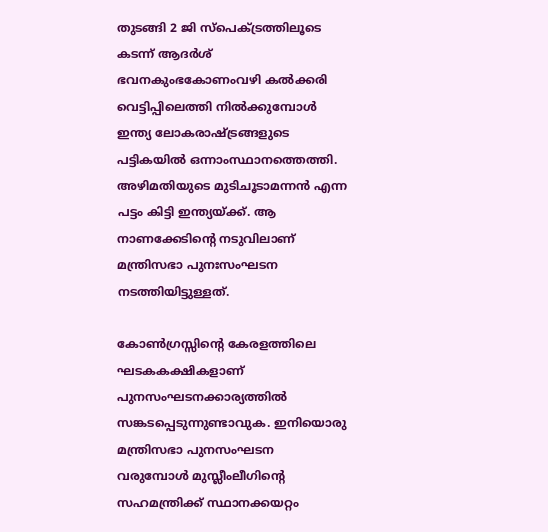തുടങ്ങി 2 ജി സ്പെക്ട്രത്തിലൂടെ കടന്ന്‌ ആദര്‍ശ്‌ ഭവനകുംഭകോണംവഴി കല്‍ക്കരി വെട്ടിപ്പിലെത്തി നില്‍ക്കുമ്പോള്‍ ഇന്ത്യ ലോകരാഷ്‌ട്രങ്ങളുടെ പട്ടികയില്‍ ഒന്നാംസ്ഥാനത്തെത്തി. അഴിമതിയുടെ മുടിചൂടാമന്നന്‍ എന്ന പട്ടം കിട്ടി ഇന്ത്യയ്‌ക്ക്‌. ആ നാണക്കേടിന്റെ നടുവിലാണ്‌ മന്ത്രിസഭാ പുനഃസംഘടന നടത്തിയിട്ടുള്ളത്‌.

കോണ്‍ഗ്രസ്സിന്റെ കേരളത്തിലെ ഘടകകക്ഷികളാണ്‌ പുനസംഘടനക്കാര്യത്തില്‍ സങ്കടപ്പെടുന്നുണ്ടാവുക. ഇനിയൊരു മന്ത്രിസഭാ പുനസംഘടന വരുമ്പോള്‍ മുസ്ലീംലീഗിന്റെ സഹമന്ത്രിക്ക്‌ സ്ഥാനക്കയറ്റം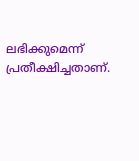ലഭിക്കുമെന്ന്‌ പ്രതീക്ഷിച്ചതാണ്‌.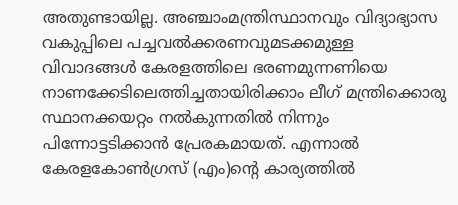അതുണ്ടായില്ല. അഞ്ചാംമന്ത്രിസ്ഥാനവും വിദ്യാഭ്യാസ വകുപ്പിലെ പച്ചവല്‍ക്കരണവുമടക്കമുള്ള വിവാദങ്ങള്‍ കേരളത്തിലെ ഭരണമുന്നണിയെ നാണക്കേടിലെത്തിച്ചതായിരിക്കാം ലീഗ്‌ മന്ത്രിക്കൊരു സ്ഥാനക്കയറ്റം നല്‍കുന്നതില്‍ നിന്നും പിന്നോട്ടടിക്കാന്‍ പ്രേരകമായത്‌. എന്നാല്‍ കേരളകോണ്‍ഗ്രസ്‌ (എം)ന്റെ കാര്യത്തില്‍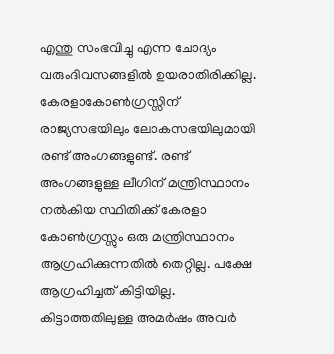എന്തു സംഭവിച്ചു എന്ന ചോദ്യം വരുംദിവസങ്ങളില്‍ ഉയരാതിരിക്കില്ല. കേരളാകോണ്‍ഗ്രസ്സിന്‌ രാജ്യസഭയിലും ലോകസഭയിലുമായി രണ്ട്‌ അംഗങ്ങളുണ്ട്‌. രണ്ട്‌ അംഗങ്ങളുള്ള ലീഗിന്‌ മന്ത്രിസ്ഥാനം നല്‍കിയ സ്ഥിതിക്ക്‌ കേരളാ കോണ്‍ഗ്രസ്സും ഒരു മന്ത്രിസ്ഥാനം ആഗ്രഹിക്കുന്നതില്‍ തെറ്റില്ല. പക്ഷേ ആഗ്രഹിച്ചത്‌ കിട്ടിയില്ല. കിട്ടാത്തതിലുള്ള അമര്‍ഷം അവര്‍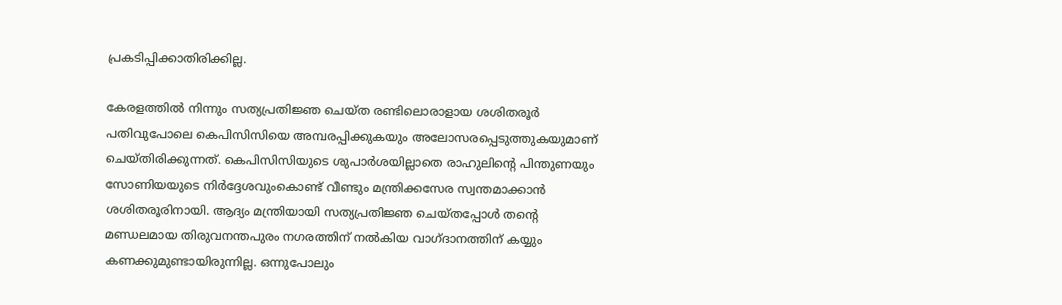പ്രകടിപ്പിക്കാതിരിക്കില്ല.

കേരളത്തില്‍ നിന്നും സത്യപ്രതിജ്ഞ ചെയ്ത രണ്ടിലൊരാളായ ശശിതരൂര്‍ പതിവുപോലെ കെപിസിസിയെ അമ്പരപ്പിക്കുകയും അലോസരപ്പെടുത്തുകയുമാണ്‌ ചെയ്തിരിക്കുന്നത്‌. കെപിസിസിയുടെ ശുപാര്‍ശയില്ലാതെ രാഹുലിന്റെ പിന്തുണയും സോണിയയുടെ നിര്‍ദ്ദേശവുംകൊണ്ട്‌ വീണ്ടും മന്ത്രിക്കസേര സ്വന്തമാക്കാന്‍ ശശിതരൂരിനായി. ആദ്യം മന്ത്രിയായി സത്യപ്രതിജ്ഞ ചെയ്തപ്പോള്‍ തന്റെ മണ്ഡലമായ തിരുവനന്തപുരം നഗരത്തിന്‌ നല്‍കിയ വാഗ്ദാനത്തിന്‌ കയ്യും കണക്കുമുണ്ടായിരുന്നില്ല. ഒന്നുപോലും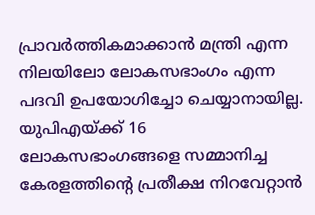പ്രാവര്‍ത്തികമാക്കാന്‍ മന്ത്രി എന്ന നിലയിലോ ലോകസഭാംഗം എന്ന പദവി ഉപയോഗിച്ചോ ചെയ്യാനായില്ല. യുപിഎയ്‌ക്ക്‌ 16 ലോകസഭാംഗങ്ങളെ സമ്മാനിച്ച കേരളത്തിന്റെ പ്രതീക്ഷ നിറവേറ്റാന്‍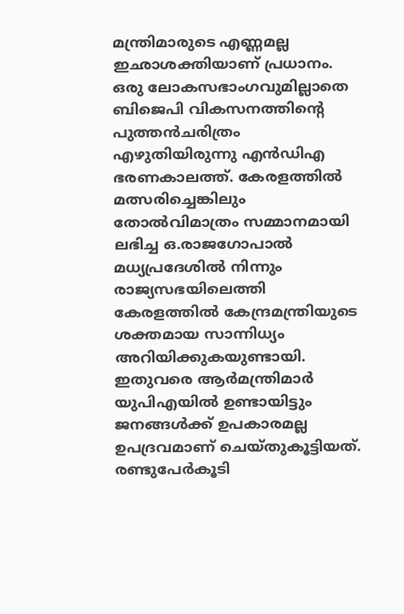മന്ത്രിമാരുടെ എണ്ണമല്ല ഇഛാശക്തിയാണ്‌ പ്രധാനം. ഒരു ലോകസഭാംഗവുമില്ലാതെ ബിജെപി വികസനത്തിന്റെ പുത്തന്‍ചരിത്രം എഴുതിയിരുന്നു എന്‍ഡിഎ ഭരണകാലത്ത്‌. കേരളത്തില്‍ മത്സരിച്ചെങ്കിലും തോല്‍വിമാത്രം സമ്മാനമായി ലഭിച്ച ഒ.രാജഗോപാല്‍ മധ്യപ്രദേശില്‍ നിന്നും രാജ്യസഭയിലെത്തി കേരളത്തില്‍ കേന്ദ്രമന്ത്രിയുടെ ശക്തമായ സാന്നിധ്യം അറിയിക്കുകയുണ്ടായി. ഇതുവരെ ആര്‍മന്ത്രിമാര്‍ യുപിഎയില്‍ ഉണ്ടായിട്ടും ജനങ്ങള്‍ക്ക്‌ ഉപകാരമല്ല ഉപദ്രവമാണ്‌ ചെയ്തുകൂട്ടിയത്‌. രണ്ടുപേര്‍കൂടി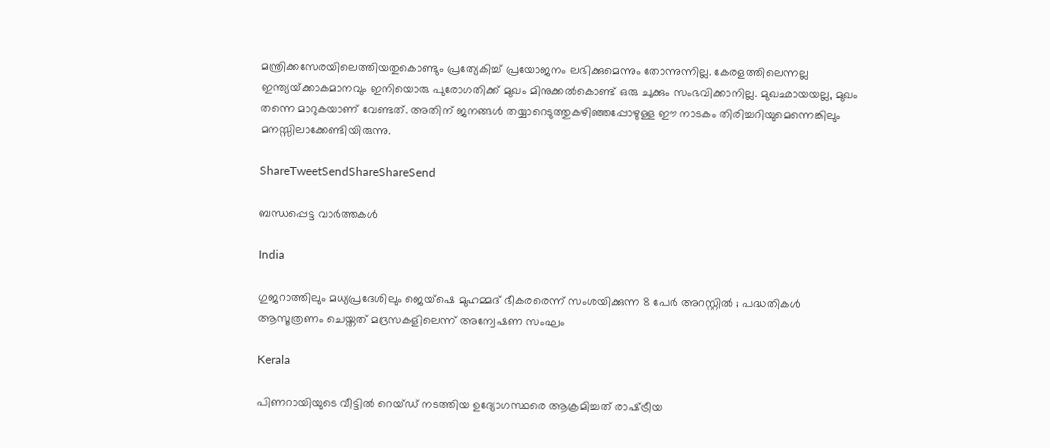മന്ത്രിക്കസേരയിലെത്തിയതുകൊണ്ടും പ്രത്യേകിച്ച്‌ പ്രയോജനം ലഭിക്കുമെന്നും തോന്നുന്നില്ല. കേരളത്തിലെന്നല്ല ഇന്ത്യയ്‌ക്കാകമാനവും ഇനിയൊരു പുരോഗതിക്ക്‌ മുഖം മിനുക്കല്‍കൊണ്ട്‌ ഒരു ചുക്കും സംഭവിക്കാനില്ല. മുഖഛായയല്ല, മുഖം തന്നെ മാറുകയാണ്‌ വേണ്ടത്‌. അതിന്‌ ജനങ്ങള്‍ തയ്യാറെടുത്തുകഴിഞ്ഞപ്പോഴുള്ള ഈ നാടകം തിരിച്ചറിയുമെന്നെങ്കിലും മനസ്സിലാക്കേണ്ടിയിരുന്നു.

ShareTweetSendShareShareSend

ബന്ധപ്പെട്ട വാര്‍ത്തകള്‍

India

ഗുജറാത്തിലും മധ്യപ്രദേശിലും ജെയ്‌ഷെ മുഹമ്മദ് ഭീകരരെന്ന് സംശയിക്കുന്ന 8 പേർ അറസ്റ്റിൽ ; പദ്ധതികൾ ആസൂത്രണം ചെയ്തത് മദ്രസകളിലെന്ന് അന്വേഷണ സംഘം

Kerala

പിണറായിയുടെ വീട്ടില്‍ റെയ്ഡ് നടത്തിയ ഉദ്യോഗസ്ഥരെ ആക്രമിച്ചത് രാഷ്‌ട്രീയ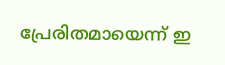പ്രേരിതമായെന്ന് ഇ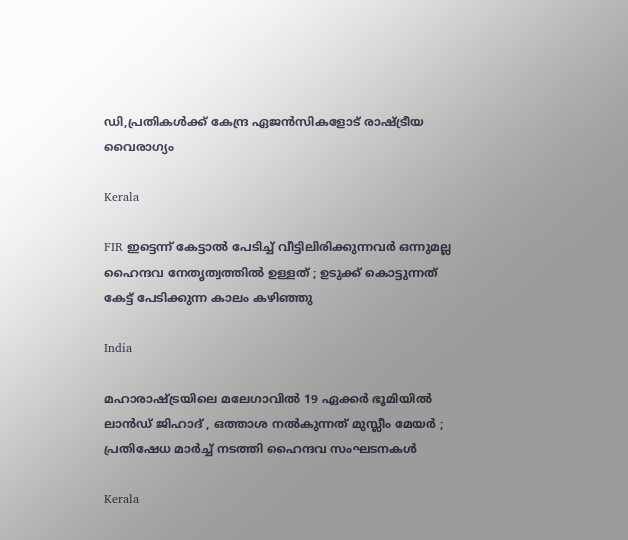ഡി,പ്രതികള്‍ക്ക് കേന്ദ്ര ഏജന്‍സികളോട് രാഷ്‌ട്രീയ വൈരാഗ്യം

Kerala

FIR ഇട്ടെന്ന് കേട്ടാൽ പേടിച്ച് വീട്ടിലിരിക്കുന്നവർ ഒന്നുമല്ല ഹൈന്ദവ നേതൃത്വത്തിൽ ഉള്ളത് ; ഉടുക്ക് കൊട്ടുന്നത് കേട്ട് പേടിക്കുന്ന കാലം കഴിഞ്ഞു

India

മഹാരാഷ്‌ട്രയിലെ മലേഗാവിൽ 19 ഏക്കർ ഭൂമിയിൽ ലാൻഡ് ജിഹാദ് , ഒത്താശ നൽകുന്നത് മുസ്ലീം മേയർ ; പ്രതിഷേധ മാർച്ച് നടത്തി ഹൈന്ദവ സംഘടനകൾ

Kerala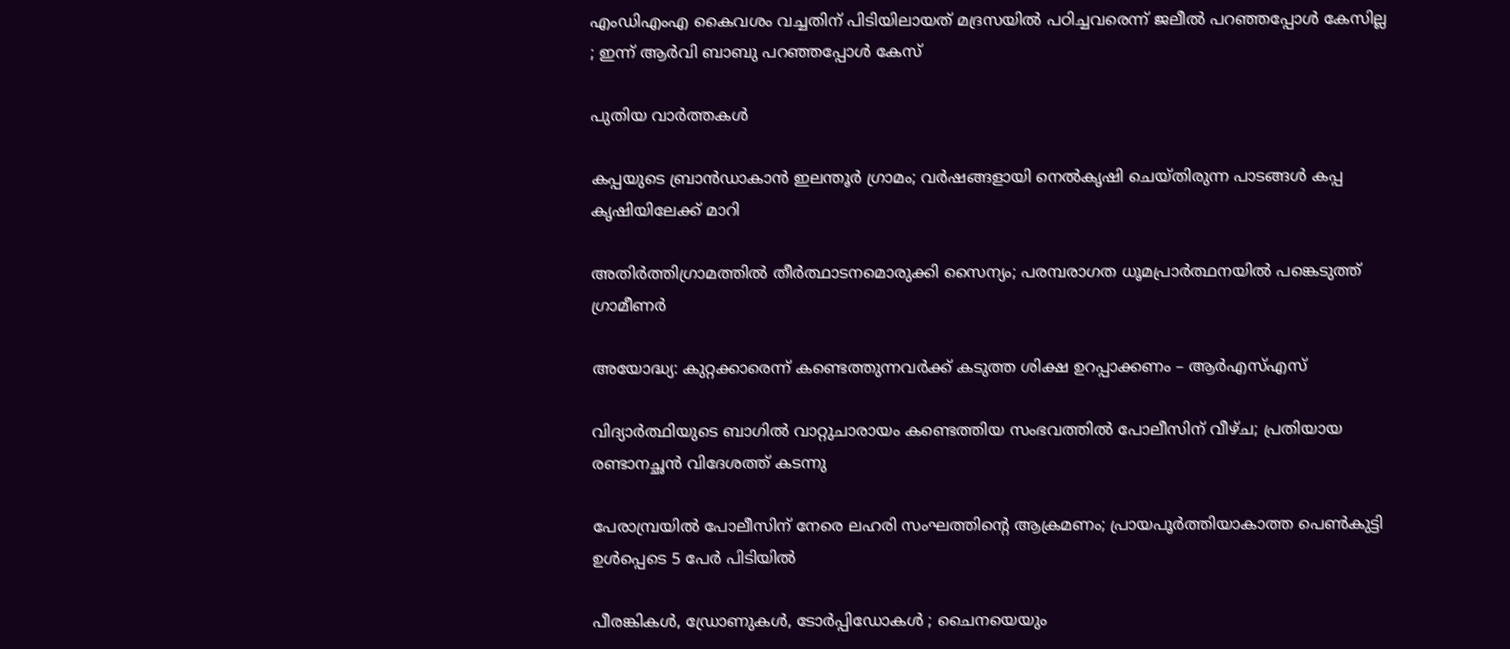എംഡിഎംഎ കൈവശം വച്ചതിന് പിടിയിലായത് മദ്രസയിൽ പഠിച്ചവരെന്ന് ജലീൽ പറഞ്ഞപ്പോൾ കേസില്ല ; ഇന്ന് ആർവി ബാബു പറഞ്ഞപ്പോൾ കേസ്

പുതിയ വാര്‍ത്തകള്‍

കപ്പയുടെ ബ്രാൻഡാകാൻ ഇലന്തൂർ ഗ്രാമം; വര്‍ഷങ്ങളായി നെല്‍കൃഷി ചെയ്തിരുന്ന പാടങ്ങൾ കപ്പ കൃഷിയിലേക്ക് മാറി

അതിര്‍ത്തിഗ്രാമത്തില്‍ തീര്‍ത്ഥാടനമൊരുക്കി സൈന്യം; പരമ്പരാഗത ധൂമപ്രാര്‍ത്ഥനയില്‍ പങ്കെടുത്ത് ഗ്രാമീണർ

അയോദ്ധ്യ: കുറ്റക്കാരെന്ന് കണ്ടെത്തുന്നവര്‍ക്ക് കടുത്ത ശിക്ഷ ഉറപ്പാക്കണം – ആര്‍എസ്എസ്

വിദ്യാർത്ഥിയുടെ ബാഗിൽ വാറ്റുചാരായം കണ്ടെത്തിയ സംഭവത്തിൽ പോലീസിന് വീഴ്ച; പ്രതിയായ രണ്ടാനച്ഛൻ വിദേശത്ത് കടന്നു

പേരാമ്പ്രയിൽ പോലീസിന് നേരെ ലഹരി സംഘത്തിന്റെ ആക്രമണം; പ്രായപൂർത്തിയാകാത്ത പെൺകുട്ടി ഉൾപ്പെടെ 5 പേർ പിടിയിൽ

പീരങ്കികൾ, ഡ്രോണുകൾ, ടോർപ്പിഡോകൾ ; ചൈനയെയും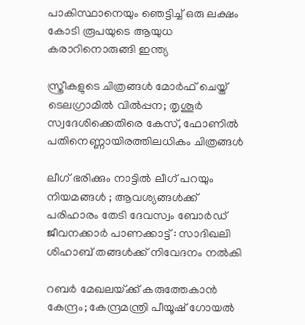പാകിസ്ഥാനെയും ഞെട്ടിച്ച് ഒരു ലക്ഷം കോടി രൂപയുടെ ആയുധ കരാറിനൊരുങ്ങി ഇന്ത്യ

സ്ത്രീകളുടെ ചിത്രങ്ങൾ മോർഫ്‌ ചെയ്ത്‌ ടെലഗ്രാമിൽ വിൽപ്പന; തൃശൂർ സ്വദേശിക്കെതിരെ കേസ്, ഫോണിൽ പതിനെണ്ണായിരത്തിലധികം ചിത്രങ്ങൾ

ലീഗ് ഭരിക്കും നാട്ടിൽ ലീഗ് പറയും നിയമങ്ങൾ ; ആവശ്യങ്ങൾക്ക് പരിഹാരം തേടി ദേവസ്വം ബോർഡ് ജീവനക്കാർ പാണക്കാട്ട് : സാദിഖലി ശിഹാബ് തങ്ങൾക്ക് നിവേദനം നൽകി

റബർ മേഖലയ്‌ക്ക് കരുത്തേകാൻ കേന്ദ്രം; കേന്ദ്രമന്ത്രി പീയൂഷ് ഗോയൽ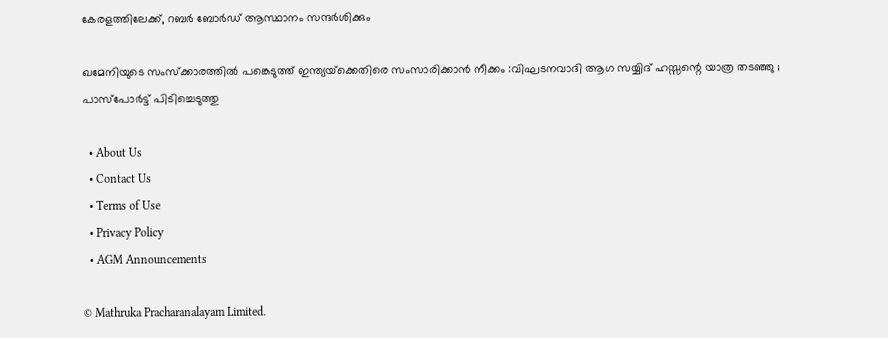കേരളത്തിലേക്ക്, റബർ ബോർഡ് ആസ്ഥാനം സന്ദർശിക്കും

ഖമേനിയുടെ സംസ്ക്കാരത്തിൽ പങ്കെടുത്ത് ഇന്ത്യയ്‌ക്കെതിരെ സംസാരിക്കാൻ നീക്കം :വിഘടനവാദി ആഗ സയ്യിദ് ഹസ്സന്റെ യാത്ര തടഞ്ഞു ; പാസ്പോർട്ട് പിടിച്ചെടുത്തു

  • About Us
  • Contact Us
  • Terms of Use
  • Privacy Policy
  • AGM Announcements

© Mathruka Pracharanalayam Limited.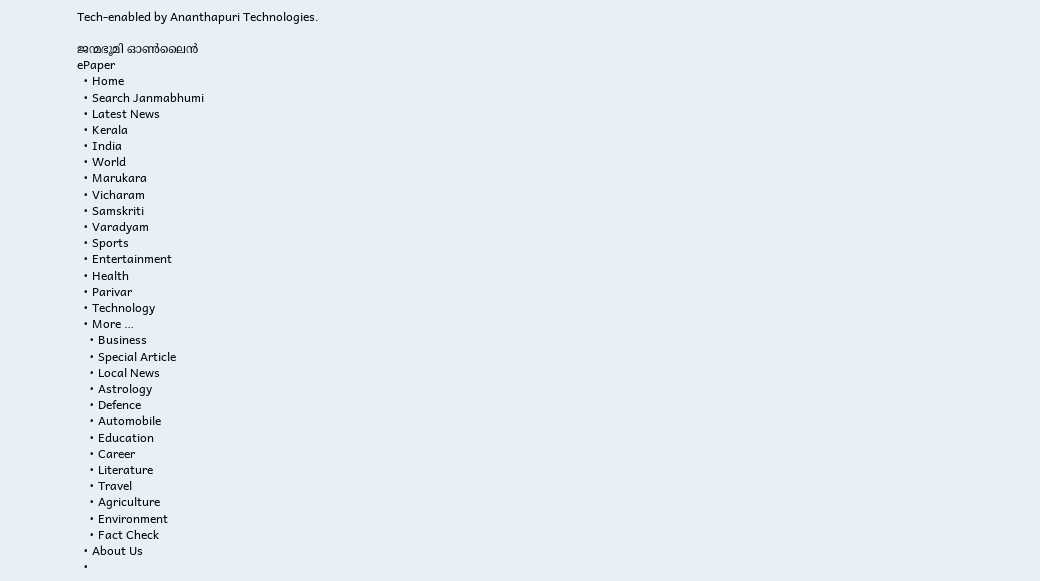Tech-enabled by Ananthapuri Technologies.

ജന്മഭൂമി ഓണ്‍ലൈന്‍
ePaper
  • Home
  • Search Janmabhumi
  • Latest News
  • Kerala
  • India
  • World
  • Marukara
  • Vicharam
  • Samskriti
  • Varadyam
  • Sports
  • Entertainment
  • Health
  • Parivar
  • Technology
  • More …
    • Business
    • Special Article
    • Local News
    • Astrology
    • Defence
    • Automobile
    • Education
    • Career
    • Literature
    • Travel
    • Agriculture
    • Environment
    • Fact Check
  • About Us
  •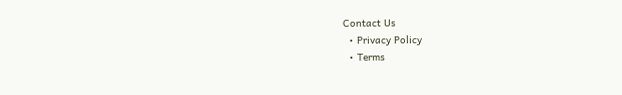Contact Us
  • Privacy Policy
  • Terms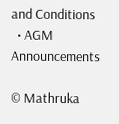and Conditions
  • AGM Announcements

© Mathruka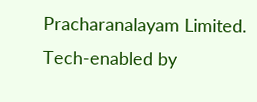Pracharanalayam Limited.
Tech-enabled by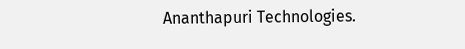Ananthapuri Technologies.